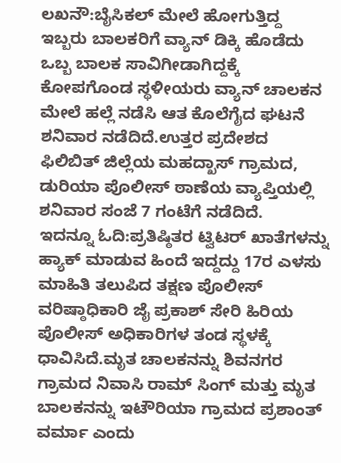ಲಖನೌ:ಬೈಸಿಕಲ್ ಮೇಲೆ ಹೋಗುತ್ತಿದ್ದ ಇಬ್ಬರು ಬಾಲಕರಿಗೆ ವ್ಯಾನ್ ಡಿಕ್ಕಿ ಹೊಡೆದು ಒಬ್ಬ ಬಾಲಕ ಸಾವಿಗೀಡಾಗಿದ್ದಕ್ಕೆ ಕೋಪಗೊಂಡ ಸ್ಥಳೀಯರು ವ್ಯಾನ್ ಚಾಲಕನ ಮೇಲೆ ಹಲ್ಲೆ ನಡೆಸಿ ಆತ ಕೊಲೆಗೈದ ಘಟನೆ ಶನಿವಾರ ನಡೆದಿದೆ.ಉತ್ತರ ಪ್ರದೇಶದ ಫಿಲಿಬಿತ್ ಜಿಲ್ಲೆಯ ಮಹದ್ಖಾಸ್ ಗ್ರಾಮದ, ಡುರಿಯಾ ಪೊಲೀಸ್ ಠಾಣೆಯ ವ್ಯಾಪ್ತಿಯಲ್ಲಿ ಶನಿವಾರ ಸಂಜೆ 7 ಗಂಟೆಗೆ ನಡೆದಿದೆ.
ಇದನ್ನೂ ಓದಿ:ಪ್ರತಿಷ್ಠಿತರ ಟ್ವಿಟರ್ ಖಾತೆಗಳನ್ನು ಹ್ಯಾಕ್ ಮಾಡುವ ಹಿಂದೆ ಇದ್ದದ್ದು 17ರ ಎಳಸು
ಮಾಹಿತಿ ತಲುಪಿದ ತಕ್ಷಣ ಪೊಲೀಸ್ ವರಿಷ್ಠಾಧಿಕಾರಿ ಜೈ ಪ್ರಕಾಶ್ ಸೇರಿ ಹಿರಿಯ ಪೊಲೀಸ್ ಅಧಿಕಾರಿಗಳ ತಂಡ ಸ್ಥಳಕ್ಕೆ ಧಾವಿಸಿದೆ.ಮೃತ ಚಾಲಕನನ್ನು ಶಿವನಗರ ಗ್ರಾಮದ ನಿವಾಸಿ ರಾಮ್ ಸಿಂಗ್ ಮತ್ತು ಮೃತ ಬಾಲಕನನ್ನು ಇಟೌರಿಯಾ ಗ್ರಾಮದ ಪ್ರಶಾಂತ್ ವರ್ಮಾ ಎಂದು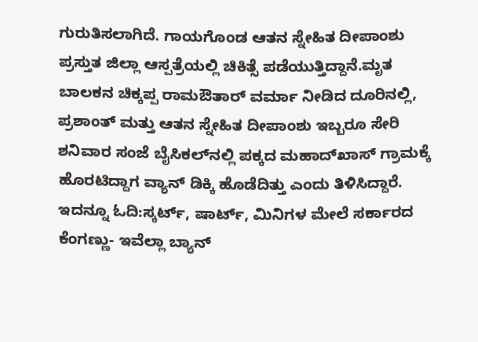ಗುರುತಿಸಲಾಗಿದೆ. ಗಾಯಗೊಂಡ ಆತನ ಸ್ನೇಹಿತ ದೀಪಾಂಶು ಪ್ರಸ್ತುತ ಜಿಲ್ಲಾ ಆಸ್ಪತ್ರೆಯಲ್ಲಿ ಚಿಕಿತ್ಸೆ ಪಡೆಯುತ್ತಿದ್ದಾನೆ.ಮೃತ ಬಾಲಕನ ಚಿಕ್ಕಪ್ಪ ರಾಮಔತಾರ್ ವರ್ಮಾ ನೀಡಿದ ದೂರಿನಲ್ಲಿ, ಪ್ರಶಾಂತ್ ಮತ್ತು ಆತನ ಸ್ನೇಹಿತ ದೀಪಾಂಶು ಇಬ್ಬರೂ ಸೇರಿ ಶನಿವಾರ ಸಂಜೆ ಬೈಸಿಕಲ್‌ನಲ್ಲಿ ಪಕ್ಕದ ಮಹಾದ್‌ಖಾಸ್ ಗ್ರಾಮಕ್ಕೆ ಹೊರಟಿದ್ದಾಗ ವ್ಯಾನ್ ಡಿಕ್ಕಿ ಹೊಡೆದಿತ್ತು ಎಂದು ತಿಳಿಸಿದ್ದಾರೆ.
ಇದನ್ನೂ ಓದಿ:ಸ್ಕರ್ಟ್‌, ಷಾರ್ಟ್‌, ಮಿನಿಗಳ ಮೇಲೆ ಸರ್ಕಾರದ ಕೆಂಗಣ್ಣು- ಇವೆಲ್ಲಾ ಬ್ಯಾನ್‌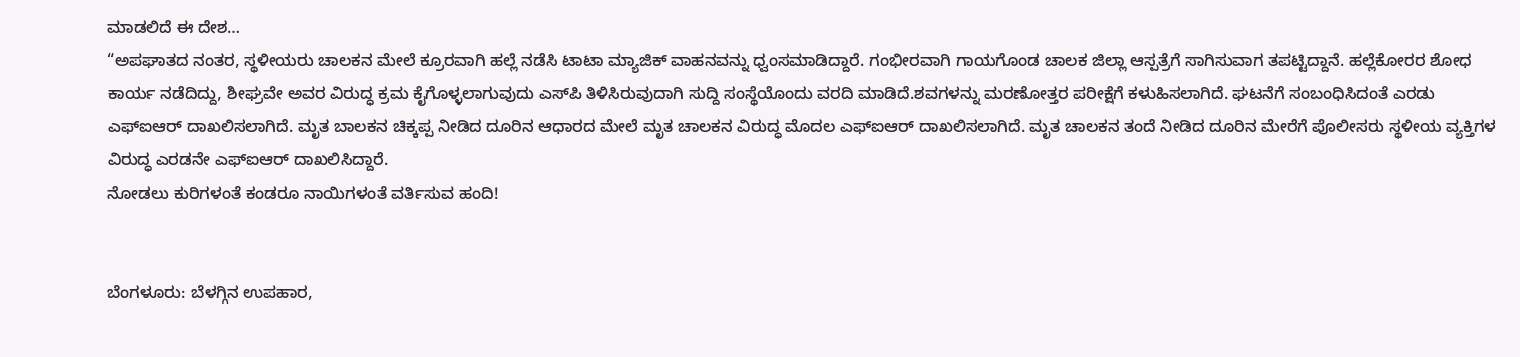ಮಾಡಲಿದೆ ಈ ದೇಶ…
“ಅಪಘಾತದ ನಂತರ, ಸ್ಥಳೀಯರು ಚಾಲಕನ ಮೇಲೆ ಕ್ರೂರವಾಗಿ ಹಲ್ಲೆ ನಡೆಸಿ ಟಾಟಾ ಮ್ಯಾಜಿಕ್ ವಾಹನವನ್ನು ಧ್ವಂಸಮಾಡಿದ್ದಾರೆ. ಗಂಭೀರವಾಗಿ ಗಾಯಗೊಂಡ ಚಾಲಕ ಜಿಲ್ಲಾ ಆಸ್ಪತ್ರೆಗೆ ಸಾಗಿಸುವಾಗ ತಪಟ್ಟಿದ್ದಾನೆ. ಹಲ್ಲೆಕೋರರ ಶೋಧ ಕಾರ್ಯ ನಡೆದಿದ್ದು, ಶೀಘ್ರವೇ ಅವರ ವಿರುದ್ಧ ಕ್ರಮ ಕೈಗೊಳ್ಳಲಾಗುವುದು ಎಸ್‌ಪಿ ತಿಳಿಸಿರುವುದಾಗಿ ಸುದ್ದಿ ಸಂಸ್ಥೆಯೊಂದು ವರದಿ ಮಾಡಿದೆ.ಶವಗಳನ್ನು ಮರಣೋತ್ತರ ಪರೀಕ್ಷೆಗೆ ಕಳುಹಿಸಲಾಗಿದೆ. ಘಟನೆಗೆ ಸಂಬಂಧಿಸಿದಂತೆ ಎರಡು ಎಫ್‌ಐಆರ್ ದಾಖಲಿಸಲಾಗಿದೆ. ಮೃತ ಬಾಲಕನ ಚಿಕ್ಕಪ್ಪ ನೀಡಿದ ದೂರಿನ ಆಧಾರದ ಮೇಲೆ ಮೃತ ಚಾಲಕನ ವಿರುದ್ಧ ಮೊದಲ ಎಫ್‌ಐಆರ್ ದಾಖಲಿಸಲಾಗಿದೆ. ಮೃತ ಚಾಲಕನ ತಂದೆ ನೀಡಿದ ದೂರಿನ ಮೇರೆಗೆ ಪೊಲೀಸರು ಸ್ಥಳೀಯ ವ್ಯಕ್ತಿಗಳ ವಿರುದ್ಧ ಎರಡನೇ ಎಫ್ಐಆರ್ ದಾಖಲಿಸಿದ್ದಾರೆ.
ನೋಡಲು ಕುರಿಗಳಂತೆ ಕಂಡರೂ ನಾಯಿಗಳಂತೆ ವರ್ತಿಸುವ ಹಂದಿ!


ಬೆಂಗಳೂರು: ಬೆಳಗ್ಗಿನ ಉಪಹಾರ,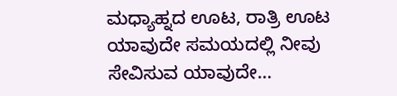ಮಧ್ಯಾಹ್ನದ ಊಟ, ರಾತ್ರಿ ಊಟ ಯಾವುದೇ ಸಮಯದಲ್ಲಿ ನೀವು ಸೇವಿಸುವ ಯಾವುದೇ…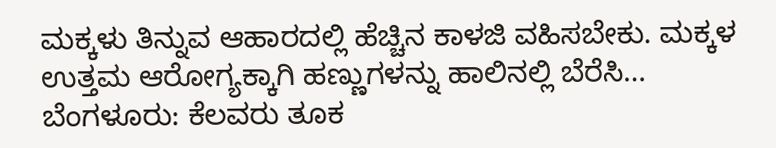ಮಕ್ಕಳು ತಿನ್ನುವ ಆಹಾರದಲ್ಲಿ ಹೆಚ್ಚಿನ ಕಾಳಜಿ ವಹಿಸಬೇಕು. ಮಕ್ಕಳ ಉತ್ತಮ ಆರೋಗ್ಯಕ್ಕಾಗಿ ಹಣ್ಣುಗಳನ್ನು ಹಾಲಿನಲ್ಲಿ ಬೆರೆಸಿ…
ಬೆಂಗಳೂರು: ಕೆಲವರು ತೂಕ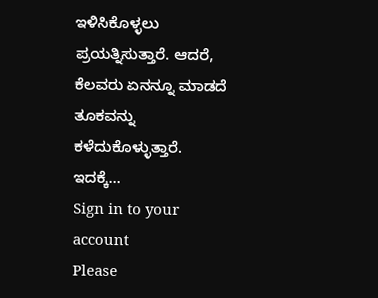ಇಳಿಸಿಕೊಳ್ಳಲು ಪ್ರಯತ್ನಿಸುತ್ತಾರೆ. ಆದರೆ, ಕೆಲವರು ಏನನ್ನೂ ಮಾಡದೆ ತೂಕವನ್ನು ಕಳೆದುಕೊಳ್ಳುತ್ತಾರೆ. ಇದಕ್ಕೆ…
Sign in to your account
Please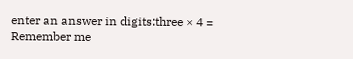enter an answer in digits:three × 4 =
Remember me